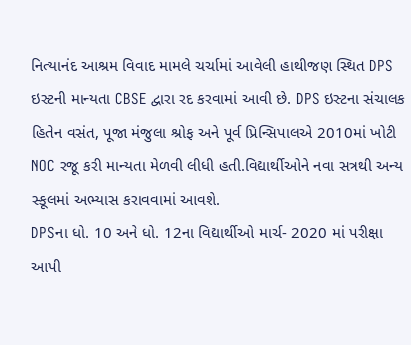નિત્યાનંદ આશ્રમ વિવાદ મામલે ચર્ચામાં આવેલી હાથીજણ સ્થિત DPS ઇસ્ટની માન્યતા CBSE દ્વારા રદ કરવામાં આવી છે. DPS ઇસ્ટના સંચાલક હિતેન વસંત, પૂજા મંજુલા શ્રોફ અને પૂર્વ પ્રિન્સિપાલએ 2010માં ખોટી NOC રજૂ કરી માન્યતા મેળવી લીધી હતી.વિદ્યાર્થીઓને નવા સત્રથી અન્ય સ્કૂલમાં અભ્યાસ કરાવવામાં આવશે.
DPSના ધો. 10 અને ધો. 12ના વિદ્યાર્થીઓ માર્ચ- 2020 માં પરીક્ષા આપી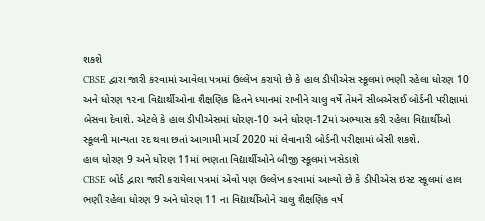શકશે
CBSE દ્વારા જારી કરવામાં આવેલા પત્રમાં ઉલ્લેખ કરાયો છે કે હાલ ડીપીએસ સ્કૂલમાં ભણી રહેલા ધોરણ 10 અને ધોરણ ૧૨ના વિદ્યાર્થીઓના શૈક્ષણિક હિતને ધ્યાનમાં રાખીને ચાલુ વર્ષે તેમને સીબએસઈ બોર્ડની પરીક્ષામાં બેસવા દેવાશે. એટલે કે હાલ ડીપીએસમાં ધોરણ-10 અને ધોરણ-12માં અભ્યાસ કરી રહેલા વિદ્યાર્થીઓ સ્કૂલની માન્યતા રદ થવા છતાં આગામી માર્ચ 2020 માં લેવાનારી બોર્ડની પરીક્ષામાં બેસી શકશે.
હાલ ધોરણ 9 અને ધોરણ 11માં ભણતા વિદ્યાર્થીઓને બીજી સ્કૂલમાં ખસેડાશે
CBSE બોર્ડ દ્વારા જારી કરાયેલા પત્રમાં એવો પણ ઉલ્લેખ કરવામાં આવ્યો છે કે ડીપીએસ ઇસ્ટ સ્કૂલમાં હાલ ભણી રહેલા ધોરણ 9 અને ધોરણ 11 ના વિદ્યાર્થીઓને ચાલુ શૈક્ષણિક વર્ષ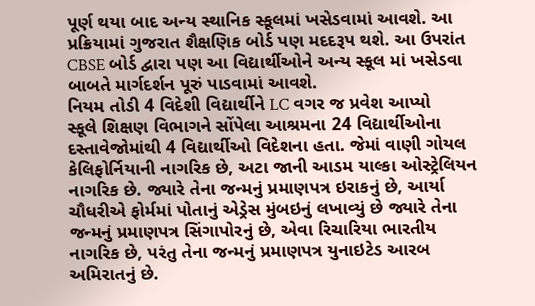પૂર્ણ થયા બાદ અન્ય સ્થાનિક સ્કૂલમાં ખસેડવામાં આવશે. આ પ્રક્રિયામાં ગુજરાત શૈક્ષણિક બોર્ડ પણ મદદરૂપ થશે. આ ઉપરાંત CBSE બોર્ડ દ્વારા પણ આ વિદ્યાર્થીઓને અન્ય સ્કૂલ માં ખસેડવા બાબતે માર્ગદર્શન પૂરું પાડવામાં આવશે.
નિયમ તોડી 4 વિદેશી વિદ્યાર્થીને LC વગર જ પ્રવેશ આપ્યો
સ્કૂલે શિક્ષણ વિભાગને સોંપેલા આશ્રમના 24 વિદ્યાર્થીઓના દસ્તાવેજોમાંથી 4 વિદ્યાર્થીઓ વિદેશના હતા. જેમાં વાણી ગોયલ કેલિફોર્નિયાની નાગરિક છે, અટા જાની આડમ યાલ્કા ઓસ્ટ્રેલિયન નાગરિક છે. જ્યારે તેના જન્મનું પ્રમાણપત્ર ઇરાકનું છે, આર્યા ચૌધરીએ ફોર્મમાં પોતાનું એડ્રેસ મુંબઇનું લખાવ્યું છે જ્યારે તેના જન્મનું પ્રમાણપત્ર સિંગાપોરનું છે, એવા રિચારિયા ભારતીય નાગરિક છે, પરંતુ તેના જન્મનું પ્રમાણપત્ર યુનાઇટેડ આરબ અમિરાતનું છે.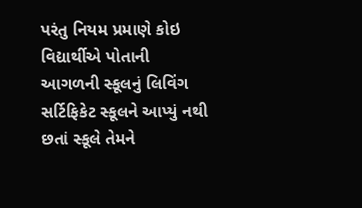પરંતુ નિયમ પ્રમાણે કોઇ વિદ્યાર્થીએ પોતાની આગળની સ્કૂલનું લિવિંગ સર્ટિફિકેટ સ્કૂલને આપ્યું નથી છતાં સ્કૂલે તેમને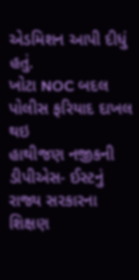એડમિશન આપી દીધું હતું.
ખોટા NOC બદલ પોલીસ ફરિયાદ દાખલ થઇ
હાથીજણ નજીકની ડીપીએસ- ઈસ્ટનું રાજ્ય સરકારના શિક્ષણ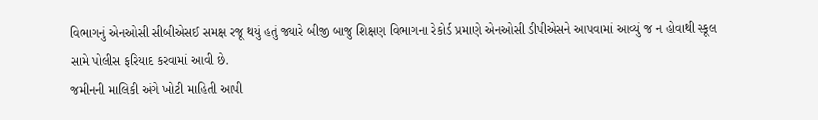વિભાગનું એનઓસી સીબીએસઈ સમક્ષ રજૂ થયું હતું જ્યારે બીજી બાજુ શિક્ષણ વિભાગના રેકોર્ડ પ્રમાણે એનઓસી ડીપીએસને આપવામાં આવ્યું જ ન હોવાથી સ્કૂલ સામે પોલીસ ફરિયાદ કરવામાં આવી છે.
જમીનની માલિકી અંગે ખોટી માહિતી આપી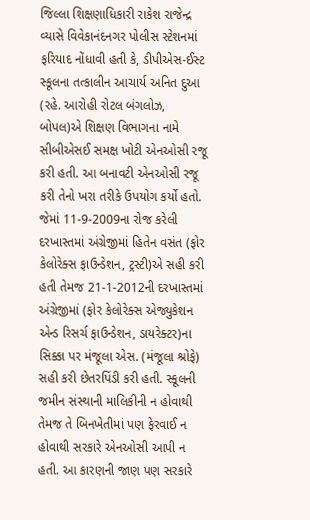જિલ્લા શિક્ષણાધિકારી રાકેશ રાજેન્દ્ર વ્યાસે વિવેકાનંદનગર પોલીસ સ્ટેશનમાં ફરિયાદ નોંધાવી હતી કે, ડીપીએસ-ઈસ્ટ સ્કૂલના તત્કાલીન આચાર્ય અનિત દુઆ (રહે. આરોહી રોટલ બંગલોઝ, બોપલ)એ શિક્ષણ વિભાગના નામે સીબીએસઈ સમક્ષ ખોટી એનઓસી રજૂ કરી હતી. આ બનાવટી એનઓસી રજૂ કરી તેનો ખરા તરીકે ઉપયોગ કર્યો હતો. જેમાં 11-9-2009ના રોજ કરેલી દરખાસ્તમાં અંગ્રેજીમાં હિતેન વસંત (ફોર કેલોરેક્સ ફાઉન્ડેશન, ટ્રસ્ટી)એ સહી કરી હતી તેમજ 21-1-2012ની દરખાસ્તમાં અંગ્રેજીમાં (ફોર કેલોરેક્સ એજ્યુકેશન એન્ડ રિસર્ચ ફાઉન્ડેશન, ડાયરેક્ટર)ના સિક્કા પર મંજૂલા એસ. (મંજૂલા શ્રોફે) સહી કરી છેતરપિંડી કરી હતી. સ્કૂલની જમીન સંસ્થાની માલિકીની ન હોવાથી તેમજ તે બિનખેતીમાં પણ ફેરવાઈ ન હોવાથી સરકારે એનઓસી આપી ન હતી. આ કારણની જાણ પણ સરકારે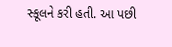સ્કૂલને કરી હતી. આ પછી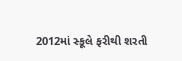2012માં સ્કૂલે ફરીથી શરતી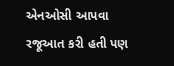એનઓસી આપવા રજૂઆત કરી હતી પણ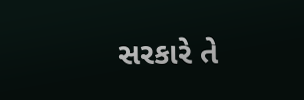સરકારે તે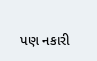પણ નકારી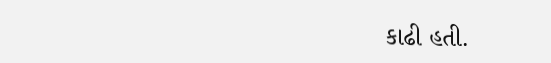કાઢી હતી.